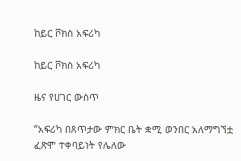ከይር ቮክስ አፍሪካ

ከይር ቮክስ አፍሪካ

ዜና የሀገር ውስጥ

“አፍሪካ በጸጥታው ምክር ቤት ቋሚ ወንበር አለማግኘቷ ፈጽሞ ተቀባይነት የሌለው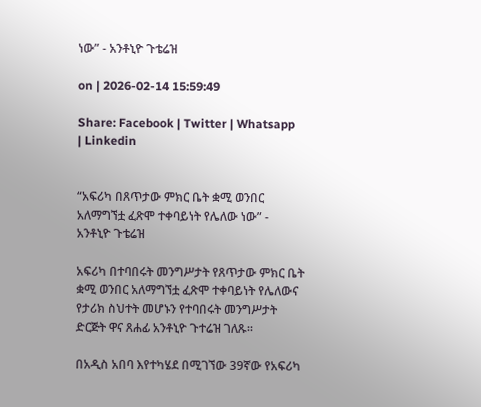ነው” - አንቶኒዮ ጉቴሬዝ

on | 2026-02-14 15:59:49

Share: Facebook | Twitter | Whatsapp | Linkedin


“አፍሪካ በጸጥታው ምክር ቤት ቋሚ ወንበር አለማግኘቷ ፈጽሞ ተቀባይነት የሌለው ነው” - አንቶኒዮ ጉቴሬዝ

አፍሪካ በተባበሩት መንግሥታት የጸጥታው ምክር ቤት ቋሚ ወንበር አለማግኘቷ ፈጽሞ ተቀባይነት የሌለውና የታሪክ ስህተት መሆኑን የተባበሩት መንግሥታት ድርጅት ዋና ጸሐፊ አንቶኒዮ ጉተሬዝ ገለጹ።

በአዲስ አበባ እየተካሄደ በሚገኘው 39ኛው የአፍሪካ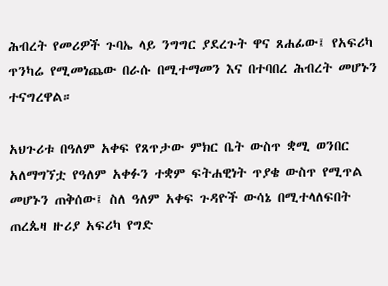ሕብረት የመሪዎች ጉባኤ ላይ ንግግር ያደረጉት ዋና ጸሐፊው፤ የአፍሪካ ጥንካሬ የሚመነጨው በራሱ በሚተማመን እና በተባበረ ሕብረት መሆኑን ተናግረዋል።

አህጉሪቱ በዓለም አቀፍ የጸጥታው ምክር ቤት ውስጥ ቋሚ ወንበር አለማግኘቷ የዓለም አቀፉን ተቋም ፍትሐዊነት ጥያቄ ውስጥ የሚጥል መሆኑን ጠቅሰው፤ ስለ ዓለም አቀፍ ጉዳዮች ውሳኔ በሚተላለፍበት ጠረጴዛ ዙሪያ አፍሪካ የግድ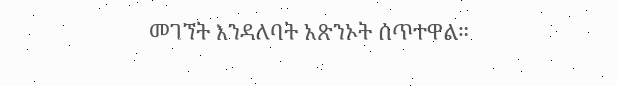መገኘት እንዳለባት አጽንኦት ሰጥተዋል።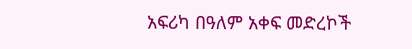አፍሪካ በዓለም አቀፍ መድረኮች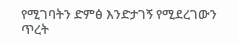የሚገባትን ድምፅ እንድታገኝ የሚደረገውን ጥረት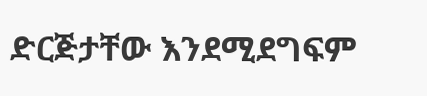ድርጅታቸው እንደሚደግፍም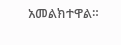አመልክተዋል።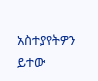አስተያየትዎን ይተው